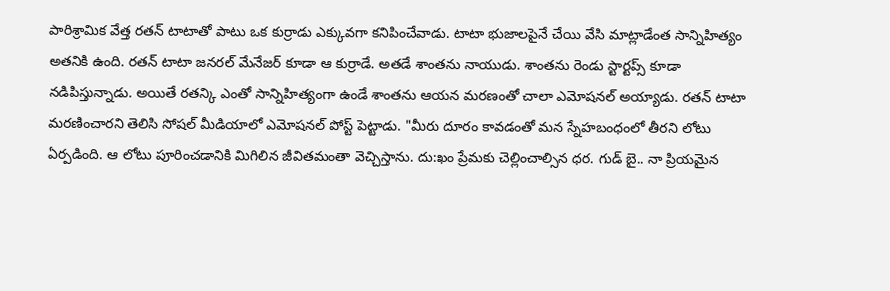పారిశ్రామిక వేత్త రతన్ టాటాతో పాటు ఒక కుర్రాడు ఎక్కువగా కనిపించేవాడు. టాటా భుజాలపైనే చేయి వేసి మాట్లాడేంత సాన్నిహిత్యం అతనికి ఉంది. రతన్ టాటా జనరల్ మేనేజర్ కూడా ఆ కుర్రాడే. అతడే శాంతను నాయుడు. శాంతను రెండు స్టార్టప్స్ కూడా నడిపిస్తున్నాడు. అయితే రతన్కి ఎంతో సాన్నిహిత్యంగా ఉండే శాంతను ఆయన మరణంతో చాలా ఎమోషనల్ అయ్యాడు. రతన్ టాటా మరణించారని తెలిసి సోషల్ మీడియాలో ఎమోషనల్ పోస్ట్ పెట్టాడు. "మీరు దూరం కావడంతో మన స్నేహబంధంలో తీరని లోటు ఏర్పడింది. ఆ లోటు పూరించడానికి మిగిలిన జీవితమంతా వెచ్చిస్తాను. దు:ఖం ప్రేమకు చెల్లించాల్సిన ధర. గుడ్ బై.. నా ప్రియమైన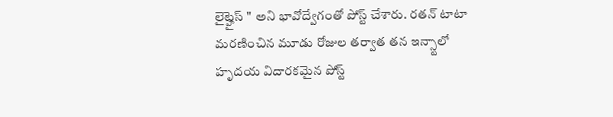లైట్హైస్ " అని భావోద్వేగంతో పోస్ట్ చేశారు. రతన్ టాటా మరణించిన మూడు రోజుల తర్వాత తన ఇన్స్టాలో హృదయ విదారకమైన పోస్ట్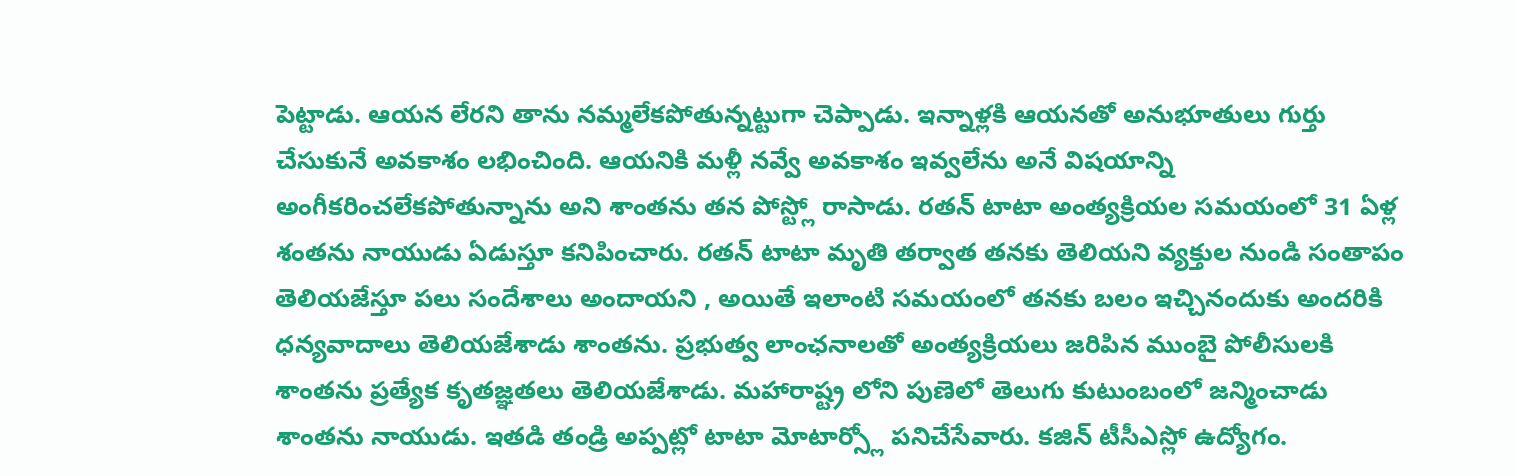పెట్టాడు. ఆయన లేరని తాను నమ్మలేకపోతున్నట్టుగా చెప్పాడు. ఇన్నాళ్లకి ఆయనతో అనుభూతులు గుర్తు చేసుకునే అవకాశం లభించింది. ఆయనికి మళ్లీ నవ్వే అవకాశం ఇవ్వలేను అనే విషయాన్ని అంగీకరించలేకపోతున్నాను అని శాంతను తన పోస్ట్లో రాసాడు. రతన్ టాటా అంత్యక్రియల సమయంలో 31 ఏళ్ల శంతను నాయుడు ఏడుస్తూ కనిపించారు. రతన్ టాటా మృతి తర్వాత తనకు తెలియని వ్యక్తుల నుండి సంతాపం తెలియజేస్తూ పలు సందేశాలు అందాయని , అయితే ఇలాంటి సమయంలో తనకు బలం ఇచ్చినందుకు అందరికి ధన్యవాదాలు తెలియజేశాడు శాంతను. ప్రభుత్వ లాంఛనాలతో అంత్యక్రియలు జరిపిన ముంబై పోలీసులకి శాంతను ప్రత్యేక కృతజ్ఞతలు తెలియజేశాడు. మహారాష్ట్ర లోని పుణెలో తెలుగు కుటుంబంలో జన్మించాడు శాంతను నాయుడు. ఇతడి తండ్రి అప్పట్లో టాటా మోటార్స్లో పనిచేసేవారు. కజిన్ టీసీఎస్లో ఉద్యోగం.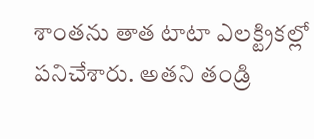శాంతను తాత టాటా ఎలక్ట్రికల్లో పనిచేశారు. అతని తండ్రి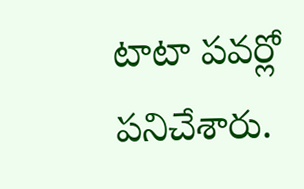టాటా పవర్లో పనిచేశారు.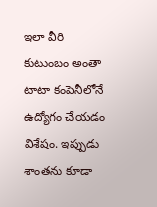ఇలా వీరి కుటుంబం అంతా టాటా కంపెనీలోనే ఉద్యోగం చేయడం విశేషం. ఇప్పుడు శాంతను కూడా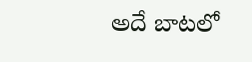అదే బాటలో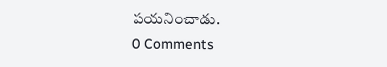పయనించాడు.
0 Comments